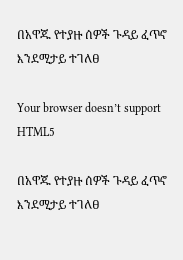በአዋጁ የተያዙ ሰዎች ጉዳይ ፈጥኖ እንደሚታይ ተገለፀ

Your browser doesn’t support HTML5

በአዋጁ የተያዙ ሰዎች ጉዳይ ፈጥኖ እንደሚታይ ተገለፀ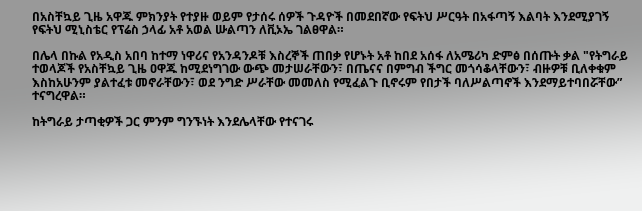በአስቸኳይ ጊዜ አዋጁ ምክንያት የተያዙ ወይም የታሰሩ ሰዎች ጉዳዮች በመደበኛው የፍትህ ሥርዓት በአፋጣኝ እልባት እንደሚያገኝ የፍትህ ሚኒስቴር የፕሬስ ኃላፊ አቶ አወል ሡልጣን ለቪኦኤ ገልፀዋል።

በሌላ በኩል የአዲስ አበባ ከተማ ነዋሪና የአንዳንዶቹ እስረኞች ጠበቃ የሆኑት አቶ ከበደ አሰፋ ለአሜሪካ ድምፅ በሰጡት ቃል "የትግራይ ተወላጆች የአስቸኳይ ጊዜ ዐዋጁ ከሚደነግገው ውጭ መታሠራቸውን፣ በጤናና በምግብ ችግር መጎሳቆላቸውን፣ ብዙዎቹ ቢለቀቁም እስከአሁንም ያልተፈቱ መኖራቸውን፣ ወደ ንግድ ሥራቸው መመለስ የሚፈልጉ ቢኖሩም የበታች ባለሥልጣኖች እንደማይተባበሯቸው” ተናግረዋል።

ከትግራይ ታጣቂዎች ጋር ምንም ግንኙነት እንደሌላቸው የተናገሩ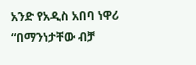አንድ የአዲስ አበባ ነዋሪ “በማንነታቸው ብቻ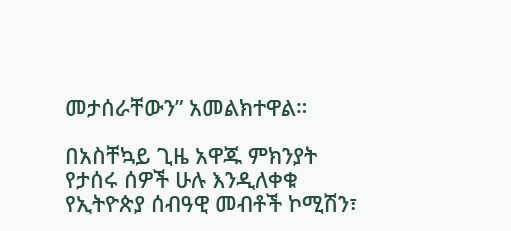መታሰራቸውን” አመልክተዋል።

በአስቸኳይ ጊዜ አዋጁ ምክንያት የታሰሩ ሰዎች ሁሉ እንዲለቀቁ የኢትዮጵያ ሰብዓዊ መብቶች ኮሚሽን፣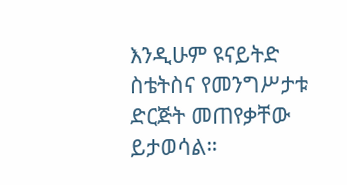እንዲሁም ዩናይትድ ስቴትስና የመንግሥታቱ ድርጅት መጠየቃቸው ይታወሳል።